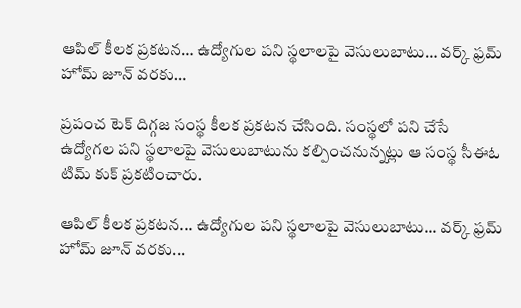ఆపిల్ కీలక ప్రకటన… ఉద్యోగుల పని స్థలాలపై వెసులుబాటు… వర్క్ ఫ్రమ్ హోమ్ జూన్ వరకు…

ప్రపంచ టెక్ దిగ్గజ సంస్థ కీలక ప్రకటన చేసింది. సంస్థలో పని చేసే ఉద్యోగల పని స్థలాలపై వెసులుబాటును కల్పించనున్నట్లు ఆ సంస్థ సీఈఓ టిమ్ కుక్ ప్రకటించారు.

ఆపిల్ కీలక ప్రకటన... ఉద్యోగుల పని స్థలాలపై వెసులుబాటు... వర్క్ ఫ్రమ్ హోమ్ జూన్ వరకు...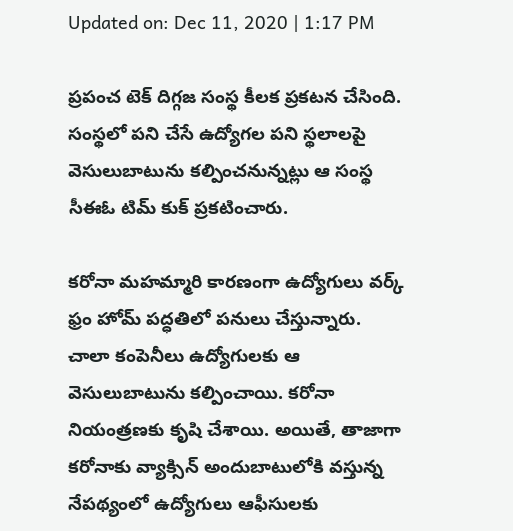Updated on: Dec 11, 2020 | 1:17 PM

ప్రపంచ టెక్ దిగ్గజ సంస్థ కీలక ప్రకటన చేసింది. సంస్థలో పని చేసే ఉద్యోగల పని స్థలాలపై వెసులుబాటును కల్పించనున్నట్లు ఆ సంస్థ సీఈఓ టిమ్ కుక్ ప్రకటించారు.

కరోనా మహమ్మారి కారణంగా ఉద్యోగులు వర్క్ ఫ్రం హోమ్ పద్ధతిలో పనులు చేస్తున్నారు. చాలా కంపెనీలు ఉద్యోగులకు ఆ వెసులుబాటును కల్పించాయి. కరోనా నియంత్రణకు కృషి చేశాయి. అయితే, తాజాగా కరోనాకు వ్యాక్సిన్ అందుబాటులోకి వస్తున్న నేపథ్యంలో ఉద్యోగులు ఆఫీసులకు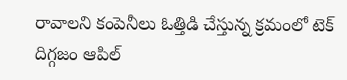రావాలని కంపెనీలు ఓత్తిడి చేస్తున్న క్రమంలో టెక్ దిగ్గజం ఆపిల్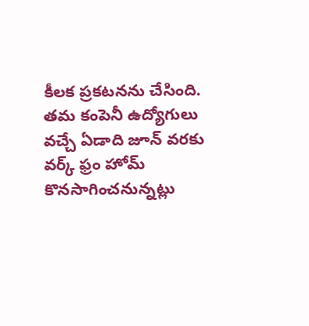కీలక ప్రకటనను చేసింది. తమ కంపెనీ ఉద్యోగులు వచ్చే ఏడాది జూన్ వరకు వర్క్ ఫ్రం హోమ్ కొనసాగించనున్నట్లు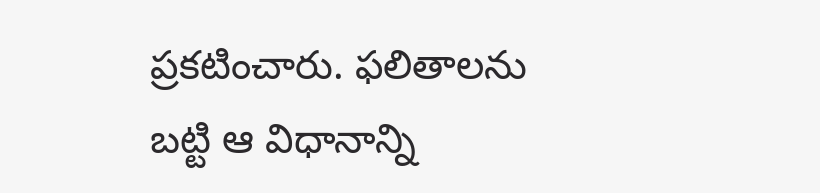ప్రకటించారు. ఫలితాలను బట్టి ఆ విధానాన్ని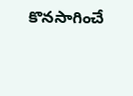కొనసాగించే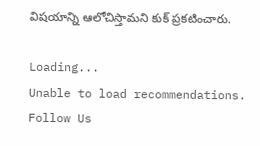విషయాన్ని ఆలోచిస్తామని కుక్ ప్రకటించారు.

Loading...
Unable to load recommendations.
Follow Us